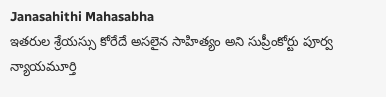Janasahithi Mahasabha
ఇతరుల శ్రేయస్సు కోరేదే అసలైన సాహిత్యం అని సుప్రీంకోర్టు పూర్వ న్యాయమూర్తి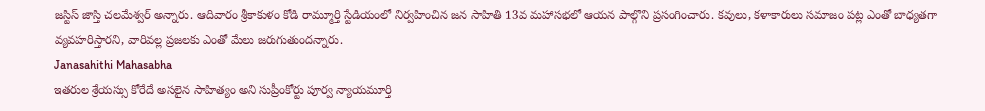జస్టిస్ జాస్తి చలమేశ్వర్ అన్నారు. ఆదివారం శ్రీకాకుళం కోడి రామ్మూర్తి స్టేడియంలో నిర్వహించిన జన సాహితి 13వ మహాసభలో ఆయన పాల్గొని ప్రసంగించారు. కవులు, కళాకారులు సమాజం పట్ల ఎంతో బాధ్యతగా వ్యవహరిస్తారని, వారివల్ల ప్రజలకు ఎంతో మేలు జరుగుతుందన్నారు.
Janasahithi Mahasabha
ఇతరుల శ్రేయస్సు కోరేదే అసలైన సాహిత్యం అని సుప్రీంకోర్టు పూర్వ న్యాయమూర్తి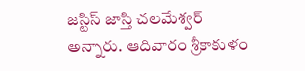జస్టిస్ జాస్తి చలమేశ్వర్ అన్నారు. ఆదివారం శ్రీకాకుళం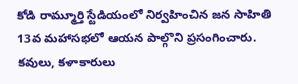కోడి రామ్మూర్తి స్టేడియంలో నిర్వహించిన జన సాహితి 13వ మహాసభలో ఆయన పాల్గొని ప్రసంగించారు. కవులు, కళాకారులు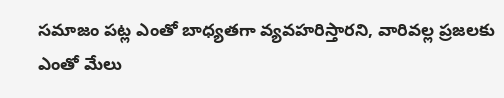సమాజం పట్ల ఎంతో బాధ్యతగా వ్యవహరిస్తారని, వారివల్ల ప్రజలకు ఎంతో మేలు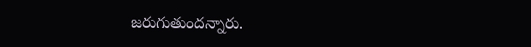జరుగుతుందన్నారు.